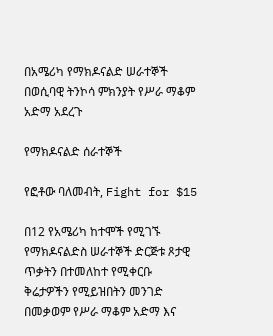በአሜሪካ የማክዶናልድ ሠራተኞች በወሲባዊ ትንኮሳ ምክንያት የሥራ ማቆም አድማ አደረጉ

የማክዶናልድ ሰራተኞች

የፎቶው ባለመብት, Fight for $15

በ12 የአሜሪካ ከተሞች የሚገኙ የማክዶናልድስ ሠራተኞች ድርጅቱ ጾታዊ ጥቃትን በተመለከተ የሚቀርቡ ቅሬታዎችን የሚይዝበትን መንገድ በመቃወም የሥራ ማቆም አድማ እና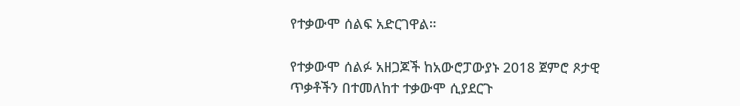የተቃውሞ ሰልፍ አድርገዋል።

የተቃውሞ ሰልፉ አዘጋጆች ከአውሮፓውያኑ 2018 ጀምሮ ጾታዊ ጥቃቶችን በተመለከተ ተቃውሞ ሲያደርጉ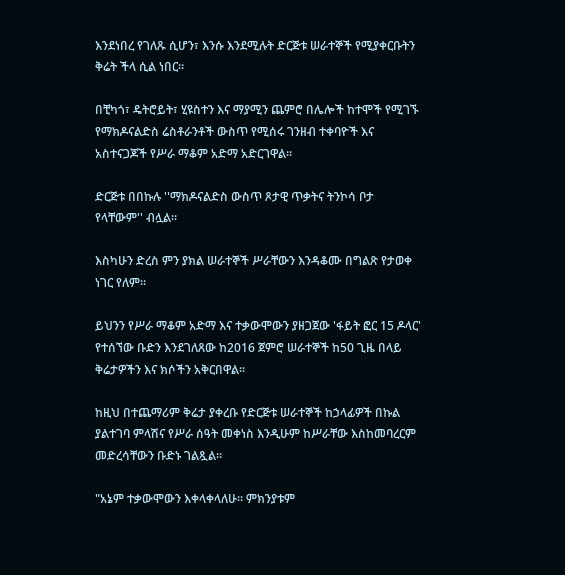እንደነበረ የገለጹ ሲሆን፣ እንሱ እንደሚሉት ድርጅቱ ሠራተኞች የሚያቀርቡትን ቅሬት ችላ ሲል ነበር።

በቺካጎ፣ ዴትሮይት፣ ሂዩስተን እና ማያሚን ጨምሮ በሌሎች ከተሞች የሚገኙ የማክዶናልድስ ሬስቶራንቶች ውስጥ የሚሰሩ ገንዘብ ተቀባዮች እና አስተናጋጆች የሥራ ማቆም አድማ አድርገዋል።

ድርጅቱ በበኩሉ ''ማክዶናልድስ ውስጥ ጾታዊ ጥቃትና ትንኮሳ ቦታ የላቸውም'' ብሏል።

እስካሁን ድረስ ምን ያክል ሠራተኞች ሥራቸውን እንዳቆሙ በግልጽ የታወቀ ነገር የለም።

ይህንን የሥራ ማቆም አድማ እና ተቃውሞውን ያዘጋጀው 'ፋይት ፎር 15 ዶላር' የተሰኘው ቡድን እንደገለጸው ከ2016 ጀምሮ ሠራተኞች ከ50 ጊዜ በላይ ቅሬታዎችን እና ክሶችን አቅርበዋል።

ከዚህ በተጨማሪም ቅሬታ ያቀረቡ የድርጅቱ ሠራተኞች ከኃላፊዎች በኩል ያልተገባ ምላሽና የሥራ ሰዓት መቀነስ እንዲሁም ከሥራቸው እስከመባረርም መድረሳቸውን ቡድኑ ገልጿል።

"አኔም ተቃውሞውን እቀላቀላለሁ። ምክንያቱም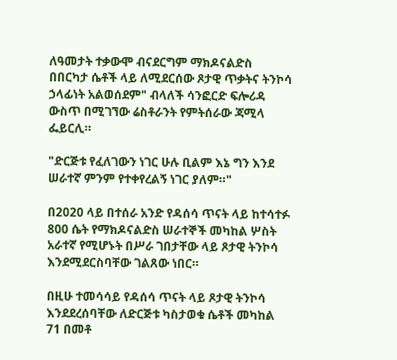ለዓመታት ተቃውሞ ብናደርግም ማክዶናልድስ በበርካታ ሴቶች ላይ ለሚደርሰው ጾታዊ ጥቃትና ትንኮሳ ኃላፊነት አልወሰደም" ብላለች ሳንፎርድ ፍሎሪዳ ውስጥ በሚገኘው ሬስቶራንት የምትሰራው ጃሚላ ፌይርሊ።

"ድርጅቱ የፈለገውን ነገር ሁሉ ቢልም እኔ ግን እንደ ሠራተኛ ምንም የተቀየረልኝ ነገር ያለም።"

በ2020 ላይ በተሰራ አንድ የዳሰሳ ጥናት ላይ ከተሳተፉ 800 ሴት የማክዶናልድስ ሠራተኞች መካከል ሦስት አራተኛ የሚሆኑት በሥራ ገበታቸው ላይ ጾታዊ ትንኮሳ እንደሚደርስባቸው ገልጸው ነበር።

በዚሁ ተመሳሳይ የዳሰሳ ጥናት ላይ ጾታዊ ትንኮሳ እንደደረሰባቸው ለድርጅቱ ካስታወቁ ሴቶች መካከል 71 በመቶ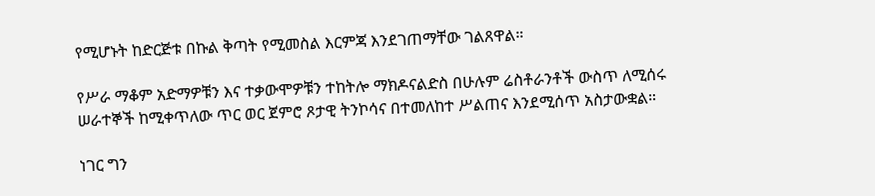የሚሆኑት ከድርጅቱ በኩል ቅጣት የሚመስል እርምጃ እንደገጠማቸው ገልጸዋል።

የሥራ ማቆም አድማዎቹን እና ተቃውሞዎቹን ተከትሎ ማክዶናልድስ በሁሉም ሬስቶራንቶች ውስጥ ለሚሰሩ ሠራተኞች ከሚቀጥለው ጥር ወር ጀምሮ ጾታዊ ትንኮሳና በተመለከተ ሥልጠና እንደሚሰጥ አስታውቋል።

ነገር ግን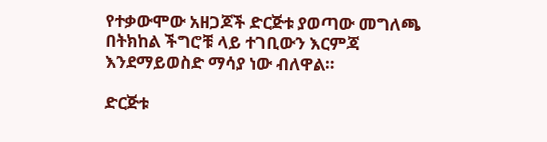የተቃውሞው አዘጋጆች ድርጅቱ ያወጣው መግለጫ በትክከል ችግሮቹ ላይ ተገቢውን እርምጃ እንደማይወስድ ማሳያ ነው ብለዋል።

ድርጅቱ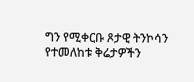ግን የሚቀርቡ ጾታዊ ትንኮሳን የተመለከቱ ቅሬታዎችን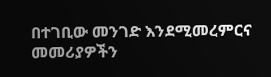በተገቢው መንገድ እንደሚመረምርና መመሪያዎችን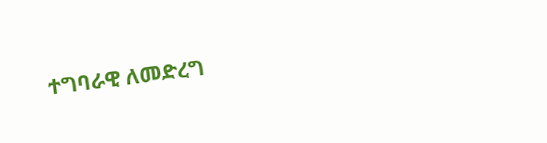ተግባራዊ ለመድረግ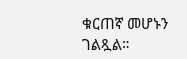ቁርጠኛ መሆኑን ገልጿል።